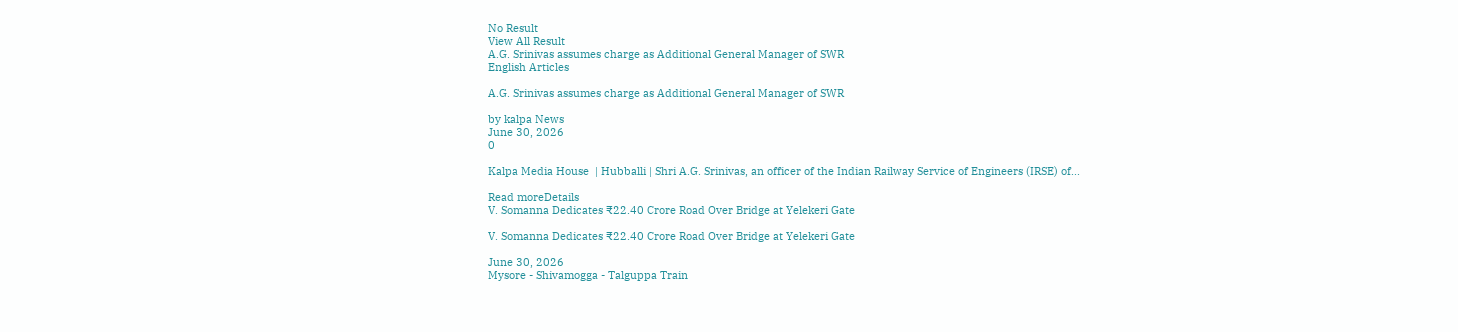No Result
View All Result
A.G. Srinivas assumes charge as Additional General Manager of SWR
English Articles

A.G. Srinivas assumes charge as Additional General Manager of SWR

by kalpa News
June 30, 2026
0

Kalpa Media House  | Hubballi | Shri A.G. Srinivas, an officer of the Indian Railway Service of Engineers (IRSE) of...

Read moreDetails
V. Somanna Dedicates ₹22.40 Crore Road Over Bridge at Yelekeri Gate

V. Somanna Dedicates ₹22.40 Crore Road Over Bridge at Yelekeri Gate

June 30, 2026
Mysore - Shivamogga - Talguppa Train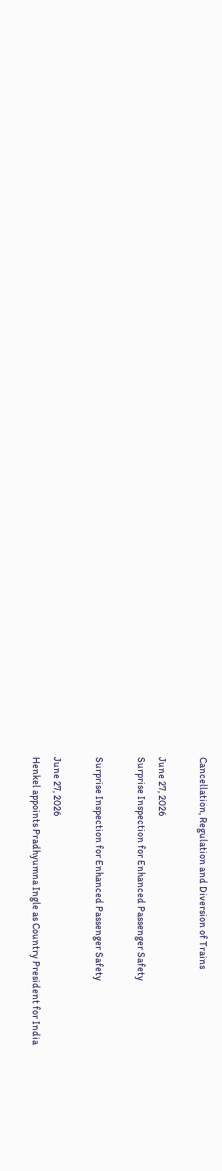Cancellation, Regulation and Diversion of Trains

June 27, 2026
Surprise Inspection for Enhanced Passenger Safety

Surprise Inspection for Enhanced Passenger Safety

June 27, 2026
Henkel appoints Pradhyumna Ingle as Country President for India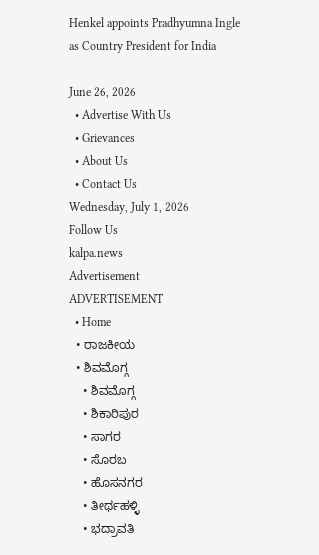Henkel appoints Pradhyumna Ingle as Country President for India

June 26, 2026
  • Advertise With Us
  • Grievances
  • About Us
  • Contact Us
Wednesday, July 1, 2026
Follow Us
kalpa.news
Advertisement
ADVERTISEMENT
  • Home
  • ರಾಜಕೀಯ
  • ಶಿವಮೊಗ್ಗ
    • ಶಿವಮೊಗ್ಗ
    • ಶಿಕಾರಿಪುರ
    • ಸಾಗರ
    • ಸೊರಬ
    • ಹೊಸನಗರ
    • ತೀರ್ಥಹಳ್ಳಿ
    • ಭದ್ರಾವತಿ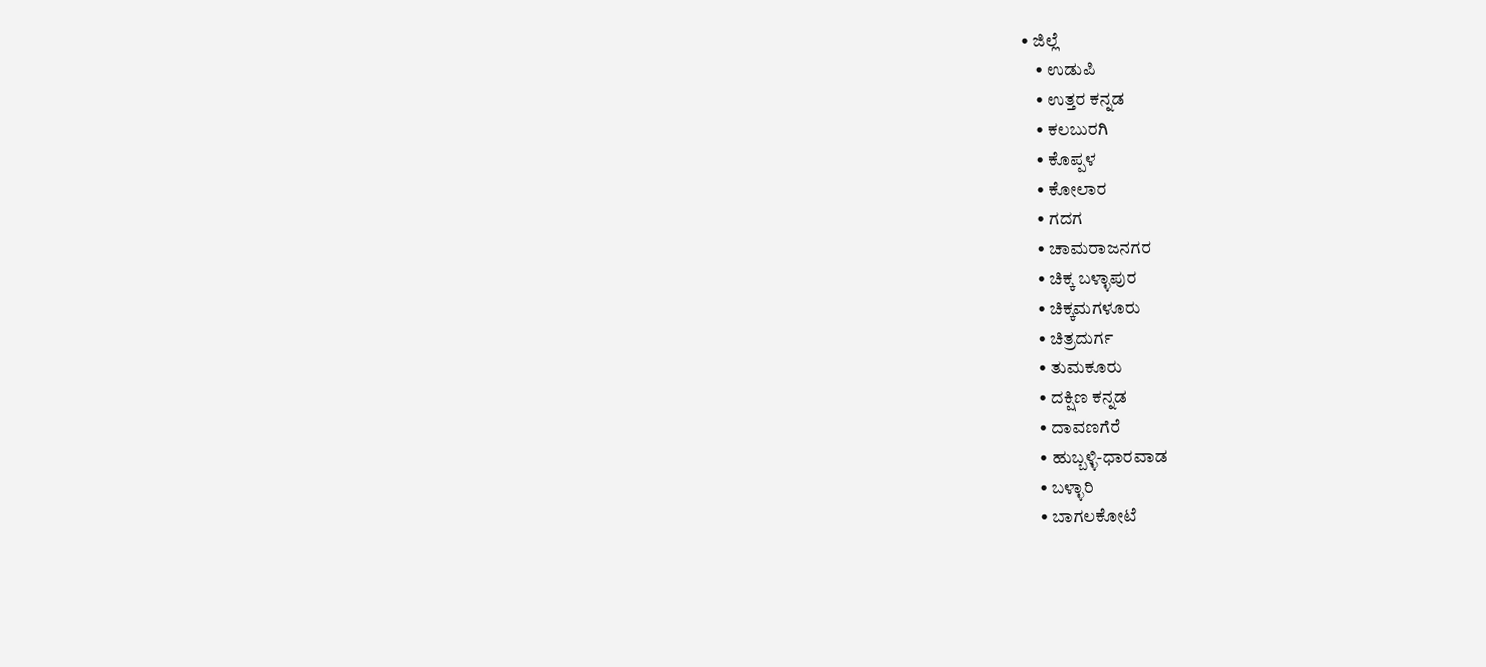• ಜಿಲ್ಲೆ
    • ಉಡುಪಿ
    • ಉತ್ತರ ಕನ್ನಡ
    • ಕಲಬುರಗಿ
    • ಕೊಪ್ಪಳ
    • ಕೋಲಾರ
    • ಗದಗ
    • ಚಾಮರಾಜನಗರ
    • ಚಿಕ್ಕ ಬಳ್ಳಾಪುರ
    • ಚಿಕ್ಕಮಗಳೂರು
    • ಚಿತ್ರದುರ್ಗ
    • ತುಮಕೂರು
    • ದಕ್ಷಿಣ ಕನ್ನಡ
    • ದಾವಣಗೆರೆ
    • ಹುಬ್ಬಳ್ಳಿ-ಧಾರವಾಡ
    • ಬಳ್ಳಾರಿ
    • ಬಾಗಲಕೋಟೆ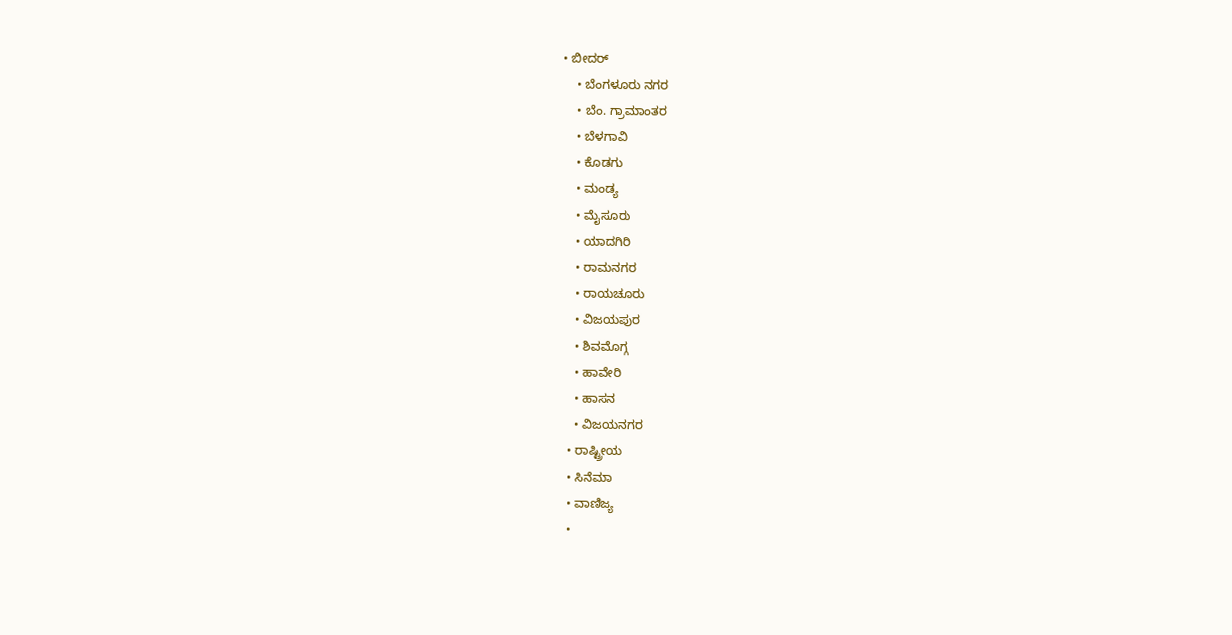• ಬೀದರ್
    • ಬೆಂಗಳೂರು ನಗರ
    • ಬೆಂ. ಗ್ರಾಮಾಂತರ
    • ಬೆಳಗಾವಿ
    • ಕೊಡಗು
    • ಮಂಡ್ಯ
    • ಮೈಸೂರು
    • ಯಾದಗಿರಿ
    • ರಾಮನಗರ
    • ರಾಯಚೂರು
    • ವಿಜಯಪುರ
    • ಶಿವಮೊಗ್ಗ
    • ಹಾವೇರಿ
    • ಹಾಸನ
    • ವಿಜಯನಗರ
  • ರಾಷ್ಟ್ರೀಯ
  • ಸಿನೆಮಾ
  • ವಾಣಿಜ್ಯ
  •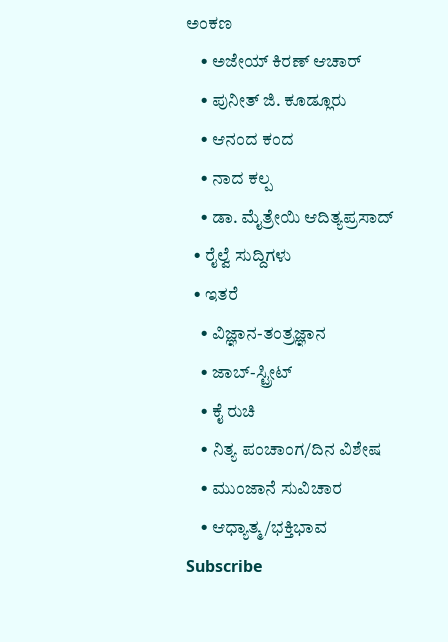ಅಂಕಣ
    • ಅಜೇಯ್ ಕಿರಣ್ ಆಚಾರ್
    • ಪುನೀತ್ ಜಿ. ಕೂಡ್ಲೂರು
    • ಆನಂದ ಕಂದ
    • ನಾದ ಕಲ್ಪ
    • ಡಾ. ಮೈತ್ರೇಯಿ ಆದಿತ್ಯಪ್ರಸಾದ್
  • ರೈಲ್ವೆ ಸುದ್ದಿಗಳು
  • ಇತರೆ
    • ವಿಜ್ಞಾನ-ತಂತ್ರಜ್ಞಾನ
    • ಜಾಬ್-ಸ್ಟ್ರೀಟ್
    • ಕೈ ರುಚಿ
    • ನಿತ್ಯ ಪಂಚಾಂಗ/ದಿನ ವಿಶೇಷ
    • ಮುಂಜಾನೆ ಸುವಿಚಾರ
    • ಆಧ್ಯಾತ್ಮ/ಭಕ್ತಿಭಾವ
Subscribe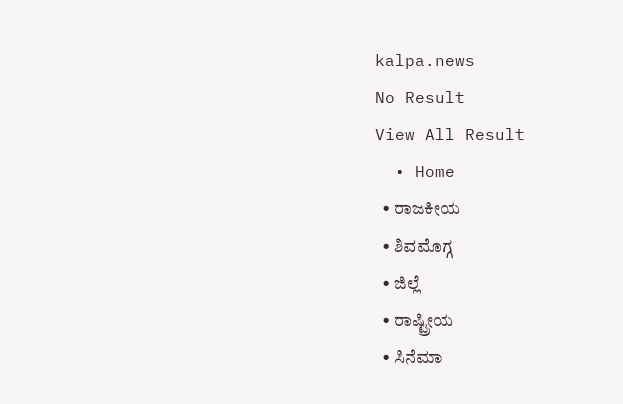kalpa.news
No Result
View All Result
  • Home
  • ರಾಜಕೀಯ
  • ಶಿವಮೊಗ್ಗ
  • ಜಿಲ್ಲೆ
  • ರಾಷ್ಟ್ರೀಯ
  • ಸಿನೆಮಾ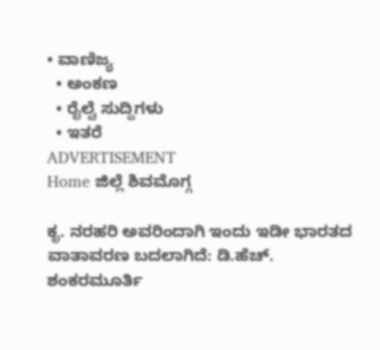• ವಾಣಿಜ್ಯ
  • ಅಂಕಣ
  • ರೈಲ್ವೆ ಸುದ್ದಿಗಳು
  • ಇತರೆ
ADVERTISEMENT
Home ಜಿಲ್ಲೆ ಶಿವಮೊಗ್ಗ

ಕೃ. ನರಹರಿ ಅವರಿಂದಾಗಿ ಇಂದು ಇಡೀ ಭಾರತದ ವಾತಾವರಣ ಬದಲಾಗಿದೆ: ಡಿ.ಹೆಚ್. ಶಂಕರಮೂರ್ತಿ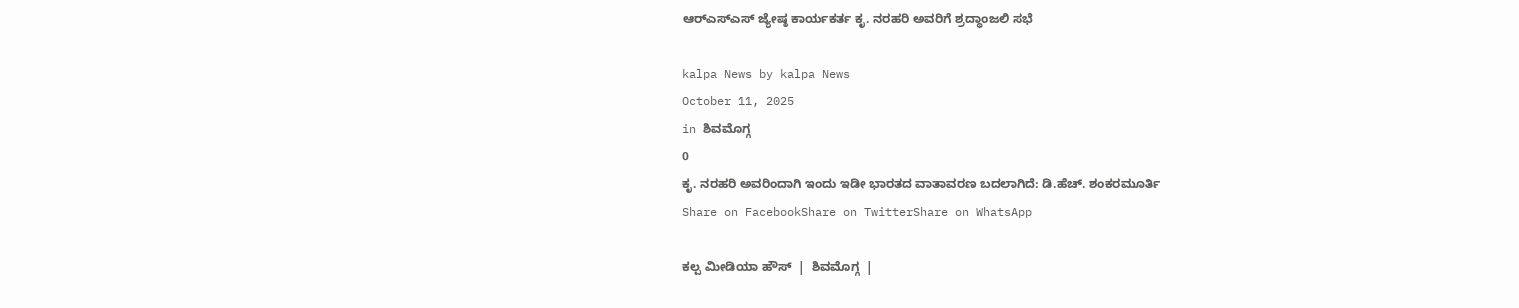ಆರ್‍ಎಸ್‍ಎಸ್ ಜ್ಯೇಷ್ಠ ಕಾರ್ಯಕರ್ತ ಕೃ. ನರಹರಿ ಅವರಿಗೆ ಶ್ರದ್ಧಾಂಜಲಿ ಸಭೆ

kalpa News by kalpa News
October 11, 2025
in ಶಿವಮೊಗ್ಗ
0
ಕೃ. ನರಹರಿ ಅವರಿಂದಾಗಿ ಇಂದು ಇಡೀ ಭಾರತದ ವಾತಾವರಣ ಬದಲಾಗಿದೆ: ಡಿ.ಹೆಚ್. ಶಂಕರಮೂರ್ತಿ
Share on FacebookShare on TwitterShare on WhatsApp

ಕಲ್ಪ ಮೀಡಿಯಾ ಹೌಸ್  |  ಶಿವಮೊಗ್ಗ  |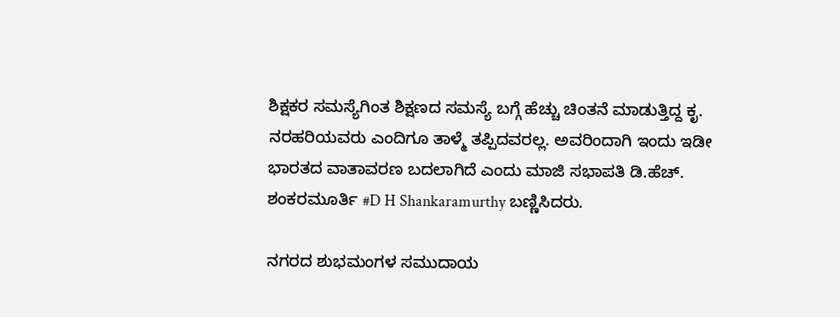ಶಿಕ್ಷಕರ ಸಮಸ್ಯೆಗಿಂತ ಶಿಕ್ಷಣದ ಸಮಸ್ಯೆ ಬಗ್ಗೆ ಹೆಚ್ಚು ಚಿಂತನೆ ಮಾಡುತ್ತಿದ್ದ ಕೃ. ನರಹರಿಯವರು ಎಂದಿಗೂ ತಾಳ್ಮೆ ತಪ್ಪಿದವರಲ್ಲ. ಅವರಿಂದಾಗಿ ಇಂದು ಇಡೀ ಭಾರತದ ವಾತಾವರಣ ಬದಲಾಗಿದೆ ಎಂದು ಮಾಜಿ ಸಭಾಪತಿ ಡಿ.ಹೆಚ್. ಶಂಕರಮೂರ್ತಿ #D H Shankaramurthy ಬಣ್ಣಿಸಿದರು.

ನಗರದ ಶುಭಮಂಗಳ ಸಮುದಾಯ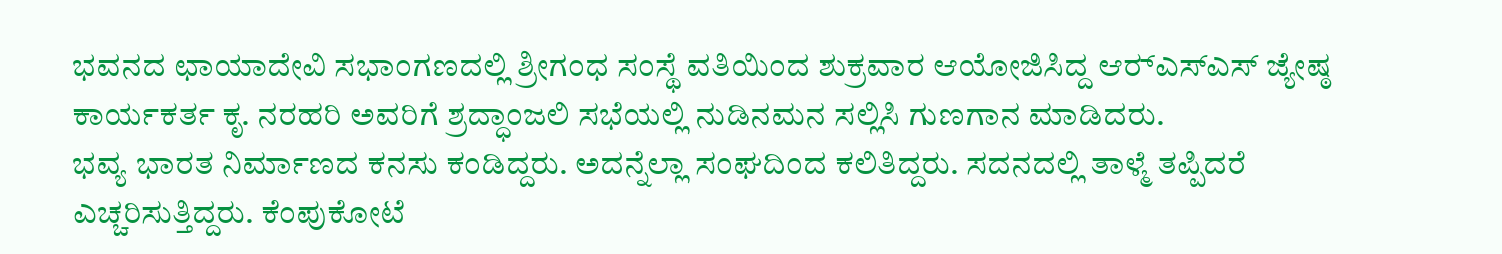ಭವನದ ಛಾಯಾದೇವಿ ಸಭಾಂಗಣದಲ್ಲಿ ಶ್ರೀಗಂಧ ಸಂಸ್ಥೆ ವತಿಯಿಂದ ಶುಕ್ರವಾರ ಆಯೋಜಿಸಿದ್ದ ಆರ್‍ಎಸ್‍ಎಸ್ ಜ್ಯೇಷ್ಠ ಕಾರ್ಯಕರ್ತ ಕೃ. ನರಹರಿ ಅವರಿಗೆ ಶ್ರದ್ಧಾಂಜಲಿ ಸಭೆಯಲ್ಲಿ ನುಡಿನಮನ ಸಲ್ಲಿಸಿ ಗುಣಗಾನ ಮಾಡಿದರು.
ಭವ್ಯ ಭಾರತ ನಿರ್ಮಾಣದ ಕನಸು ಕಂಡಿದ್ದರು. ಅದನ್ನೆಲ್ಲಾ ಸಂಘದಿಂದ ಕಲಿತಿದ್ದರು. ಸದನದಲ್ಲಿ ತಾಳ್ಮೆ ತಪ್ಪಿದರೆ ಎಚ್ಚರಿಸುತ್ತಿದ್ದರು. ಕೆಂಪುಕೋಟೆ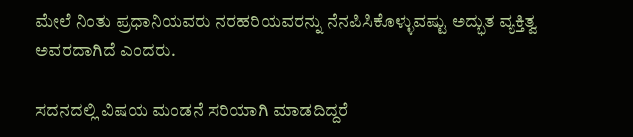ಮೇಲೆ ನಿಂತು ಪ್ರಧಾನಿಯವರು ನರಹರಿಯವರನ್ನು ನೆನಪಿಸಿಕೊಳ್ಳುವಷ್ಟು ಅದ್ಭುತ ವ್ಯಕ್ತಿತ್ವ ಅವರದಾಗಿದೆ ಎಂದರು.

ಸದನದಲ್ಲಿ ವಿಷಯ ಮಂಡನೆ ಸರಿಯಾಗಿ ಮಾಡದಿದ್ದರೆ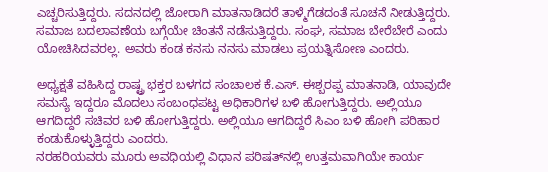ಎಚ್ಚರಿಸುತ್ತಿದ್ದರು. ಸದನದಲ್ಲಿ ಜೋರಾಗಿ ಮಾತನಾಡಿದರೆ ತಾಳ್ಮೆಗೆಡದಂತೆ ಸೂಚನೆ ನೀಡುತ್ತಿದ್ದರು. ಸಮಾಜ ಬದಲಾವಣೆಯ ಬಗ್ಗೆಯೇ ಚಿಂತನೆ ನಡೆಸುತ್ತಿದ್ದರು. ಸಂಘ, ಸಮಾಜ ಬೇರೆಬೇರೆ ಎಂದು ಯೋಚಿಸಿದವರಲ್ಲ. ಅವರು ಕಂಡ ಕನಸು ನನಸು ಮಾಡಲು ಪ್ರಯತ್ನಿಸೋಣ ಎಂದರು.

ಅಧ್ಯಕ್ಷತೆ ವಹಿಸಿದ್ದ ರಾಷ್ಟ್ರ ಭಕ್ತರ ಬಳಗದ ಸಂಚಾಲಕ ಕೆ.ಎಸ್. ಈಶ್ಬರಪ್ಪ ಮಾತನಾಡಿ, ಯಾವುದೇ ಸಮಸ್ಯೆ ಇದ್ದರೂ ಮೊದಲು ಸಂಬಂಧಪಟ್ಟ ಅಧಿಕಾರಿಗಳ ಬಳಿ ಹೋಗುತ್ತಿದ್ದರು. ಅಲ್ಲಿಯೂ ಆಗದಿದ್ದರೆ ಸಚಿವರ ಬಳಿ ಹೋಗುತ್ತಿದ್ದರು. ಅಲ್ಲಿಯೂ ಆಗದಿದ್ದರೆ ಸಿಎಂ ಬಳಿ ಹೋಗಿ ಪರಿಹಾರ ಕಂಡುಕೊಳ್ಳುತ್ತಿದ್ದರು ಎಂದರು.
ನರಹರಿಯವರು ಮೂರು ಅವಧಿಯಲ್ಲಿ ವಿಧಾನ ಪರಿಷತ್‍ನಲ್ಲಿ ಉತ್ತಮವಾಗಿಯೇ ಕಾರ್ಯ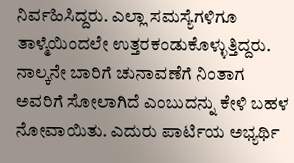ನಿರ್ವಹಿಸಿದ್ದರು. ಎಲ್ಲಾ ಸಮಸ್ಯೆಗಳಿಗೂ ತಾಳ್ಮೆಯಿಂದಲೇ ಉತ್ತರಕಂಡುಕೊಳ್ಳುತ್ತಿದ್ದರು. ನಾಲ್ಕನೇ ಬಾರಿಗೆ ಚುನಾವಣೆಗೆ ನಿಂತಾಗ ಅವರಿಗೆ ಸೋಲಾಗಿದೆ ಎಂಬುದನ್ನು ಕೇಳಿ ಬಹಳ ನೋವಾಯಿತು. ಎದುರು ಪಾರ್ಟಿಯ ಅಭ್ಯರ್ಥಿ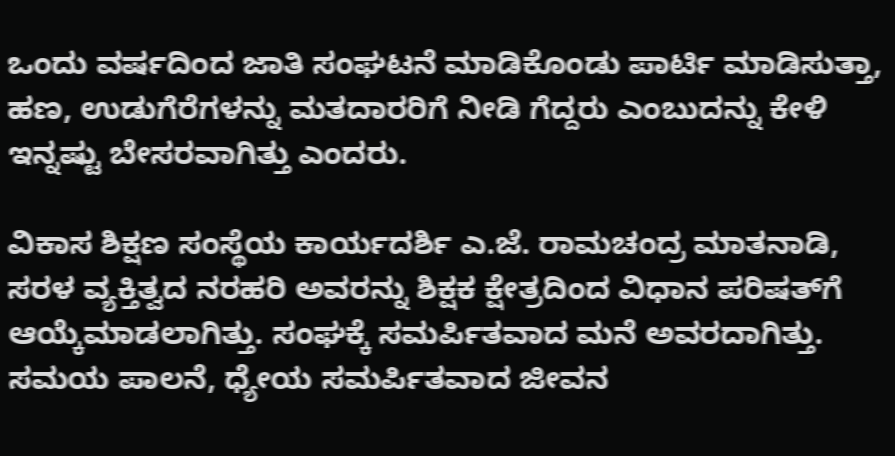ಒಂದು ವರ್ಷದಿಂದ ಜಾತಿ ಸಂಘಟನೆ ಮಾಡಿಕೊಂಡು ಪಾರ್ಟಿ ಮಾಡಿಸುತ್ತಾ, ಹಣ, ಉಡುಗೆರೆಗಳನ್ನು ಮತದಾರರಿಗೆ ನೀಡಿ ಗೆದ್ದರು ಎಂಬುದನ್ನು ಕೇಳಿ ಇನ್ನಷ್ಟು ಬೇಸರವಾಗಿತ್ತು ಎಂದರು.

ವಿಕಾಸ ಶಿಕ್ಷಣ ಸಂಸ್ಥೆಯ ಕಾರ್ಯದರ್ಶಿ ಎ.ಜೆ. ರಾಮಚಂದ್ರ ಮಾತನಾಡಿ, ಸರಳ ವ್ಯಕ್ತಿತ್ವದ ನರಹರಿ ಅವರನ್ನು ಶಿಕ್ಷಕ ಕ್ಷೇತ್ರದಿಂದ ವಿಧಾನ ಪರಿಷತ್‍ಗೆ ಆಯ್ಕೆಮಾಡಲಾಗಿತ್ತು. ಸಂಘಕ್ಕೆ ಸಮರ್ಪಿತವಾದ ಮನೆ ಅವರದಾಗಿತ್ತು. ಸಮಯ ಪಾಲನೆ, ಧ್ಯೇಯ ಸಮರ್ಪಿತವಾದ ಜೀವನ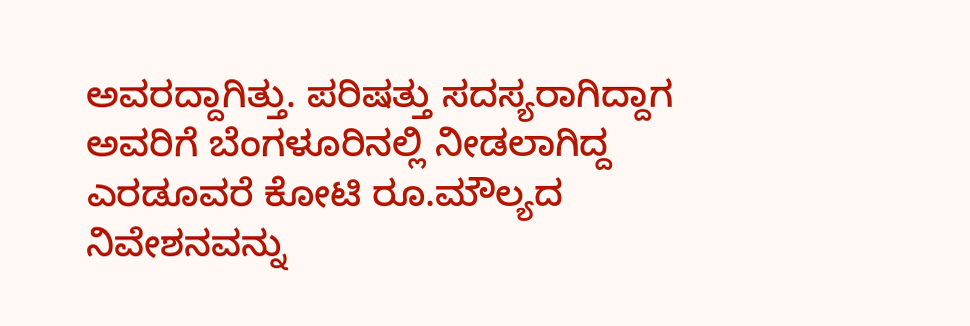ಅವರದ್ದಾಗಿತ್ತು. ಪರಿಷತ್ತು ಸದಸ್ಯರಾಗಿದ್ದಾಗ ಅವರಿಗೆ ಬೆಂಗಳೂರಿನಲ್ಲಿ ನೀಡಲಾಗಿದ್ದ ಎರಡೂವರೆ ಕೋಟಿ ರೂ.ಮೌಲ್ಯದ ನಿವೇಶನವನ್ನು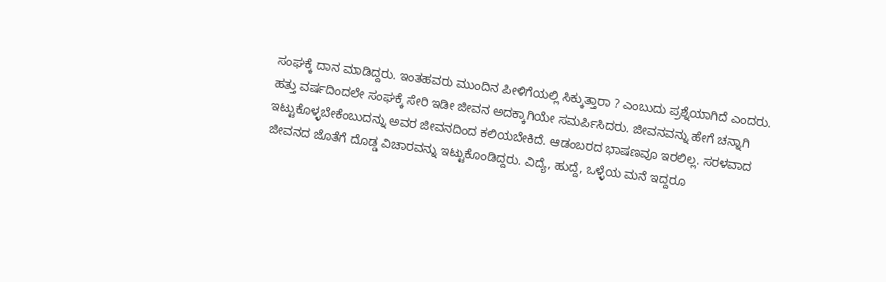ಸಂಘಕ್ಕೆ ದಾನ ಮಾಡಿದ್ದರು. ಇಂತಹವರು ಮುಂದಿನ ಪೀಳಿಗೆಯಲ್ಲಿ ಸಿಕ್ಕುತ್ತಾರಾ ? ಎಂಬುದು ಪ್ರಶ್ನೆಯಾಗಿದೆ ಎಂದರು.
ಹತ್ತು ವರ್ಷದಿಂದಲೇ ಸಂಘಕ್ಕೆ ಸೇರಿ ಇಡೀ ಜೀವನ ಅದಕ್ಕಾಗಿಯೇ ಸಮರ್ಪಿಸಿದರು. ಜೀವನವನ್ನು ಹೇಗೆ ಚನ್ನಾಗಿ ಇಟ್ಟುಕೊಳ್ಳಬೇಕೆಂಬುದನ್ನು ಅವರ ಜೀವನದಿಂದ ಕಲಿಯಬೇಕಿದೆ. ಆಡಂಬರದ ಭಾಷಣವೂ ಇರಲಿಲ್ಲ. ಸರಳವಾದ ಜೀವನದ ಜೊತೆಗೆ ದೊಡ್ಡ ವಿಚಾರವನ್ನು ಇಟ್ಟುಕೊಂಡಿದ್ದರು. ವಿದ್ಯೆ, ಹುದ್ದೆ, ಒಳ್ಳೆಯ ಮನೆ ಇದ್ದರೂ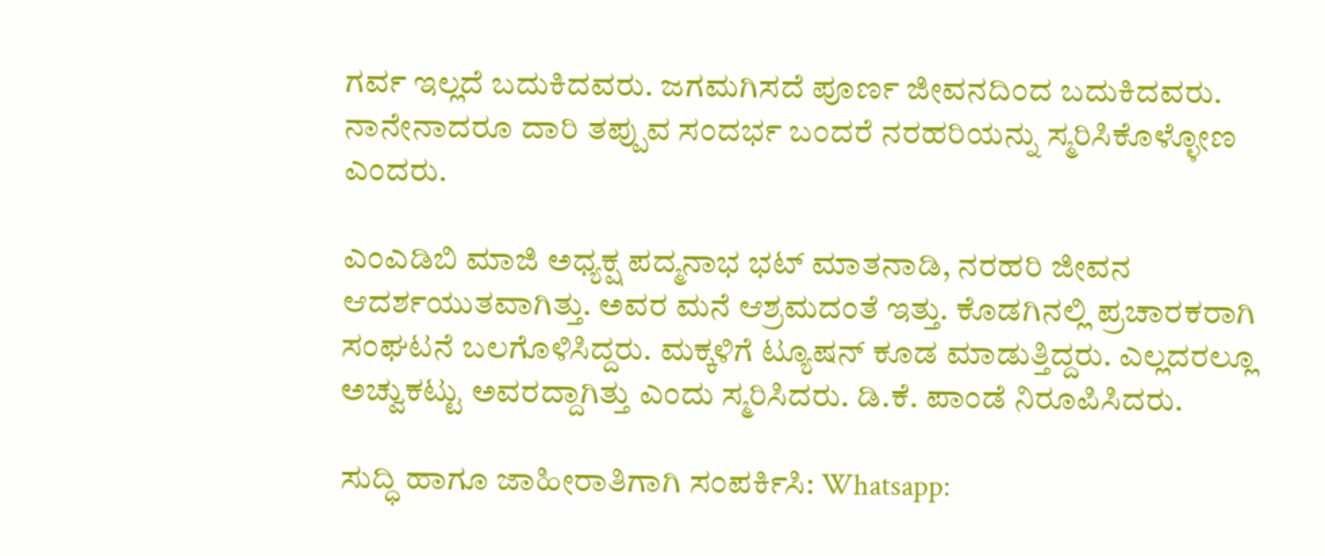ಗರ್ವ ಇಲ್ಲದೆ ಬದುಕಿದವರು. ಜಗಮಗಿಸದೆ ಪೂರ್ಣ ಜೀವನದಿಂದ ಬದುಕಿದವರು. ನಾನೇನಾದರೂ ದಾರಿ ತಪ್ಪುವ ಸಂದರ್ಭ ಬಂದರೆ ನರಹರಿಯನ್ನು ಸ್ಮರಿಸಿಕೊಳ್ಳೋಣ ಎಂದರು.

ಎಂಎಡಿಬಿ ಮಾಜಿ ಅಧ್ಯಕ್ಷ ಪದ್ಮನಾಭ ಭಟ್ ಮಾತನಾಡಿ, ನರಹರಿ ಜೀವನ ಆದರ್ಶಯುತವಾಗಿತ್ತು. ಅವರ ಮನೆ ಆಶ್ರಮದಂತೆ ಇತ್ತು. ಕೊಡಗಿನಲ್ಲಿ ಪ್ರಚಾರಕರಾಗಿ ಸಂಘಟನೆ ಬಲಗೊಳಿಸಿದ್ದರು. ಮಕ್ಕಳಿಗೆ ಟ್ಯೂಷನ್ ಕೂಡ ಮಾಡುತ್ತಿದ್ದರು. ಎಲ್ಲದರಲ್ಲೂ ಅಚ್ವುಕಟ್ಟು ಅವರದ್ದಾಗಿತ್ತು ಎಂದು ಸ್ಮರಿಸಿದರು. ಡಿ.ಕೆ. ಪಾಂಡೆ ನಿರೂಪಿಸಿದರು.

ಸುದ್ಧಿ ಹಾಗೂ ಜಾಹೀರಾತಿಗಾಗಿ ಸಂಪರ್ಕಿಸಿ: Whatsapp: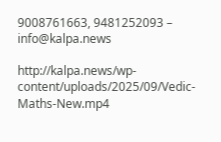9008761663, 9481252093 – info@kalpa.news

http://kalpa.news/wp-content/uploads/2025/09/Vedic-Maths-New.mp4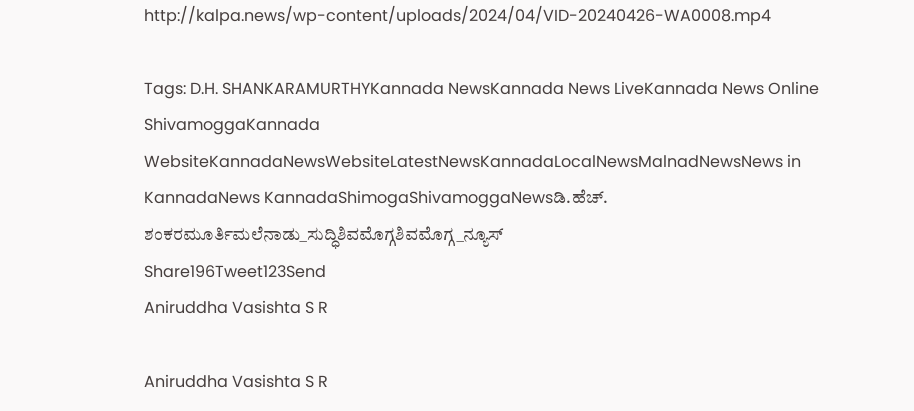http://kalpa.news/wp-content/uploads/2024/04/VID-20240426-WA0008.mp4

Tags: D.H. SHANKARAMURTHYKannada NewsKannada News LiveKannada News Online ShivamoggaKannada WebsiteKannadaNewsWebsiteLatestNewsKannadaLocalNewsMalnadNewsNews in KannadaNews KannadaShimogaShivamoggaNewsಡಿ.ಹೆಚ್. ಶಂಕರಮೂರ್ತಿಮಲೆನಾಡು_ಸುದ್ಧಿಶಿವಮೊಗ್ಗಶಿವಮೊಗ್ಗ_ನ್ಯೂಸ್
Share196Tweet123Send
Aniruddha Vasishta S R

Aniruddha Vasishta S R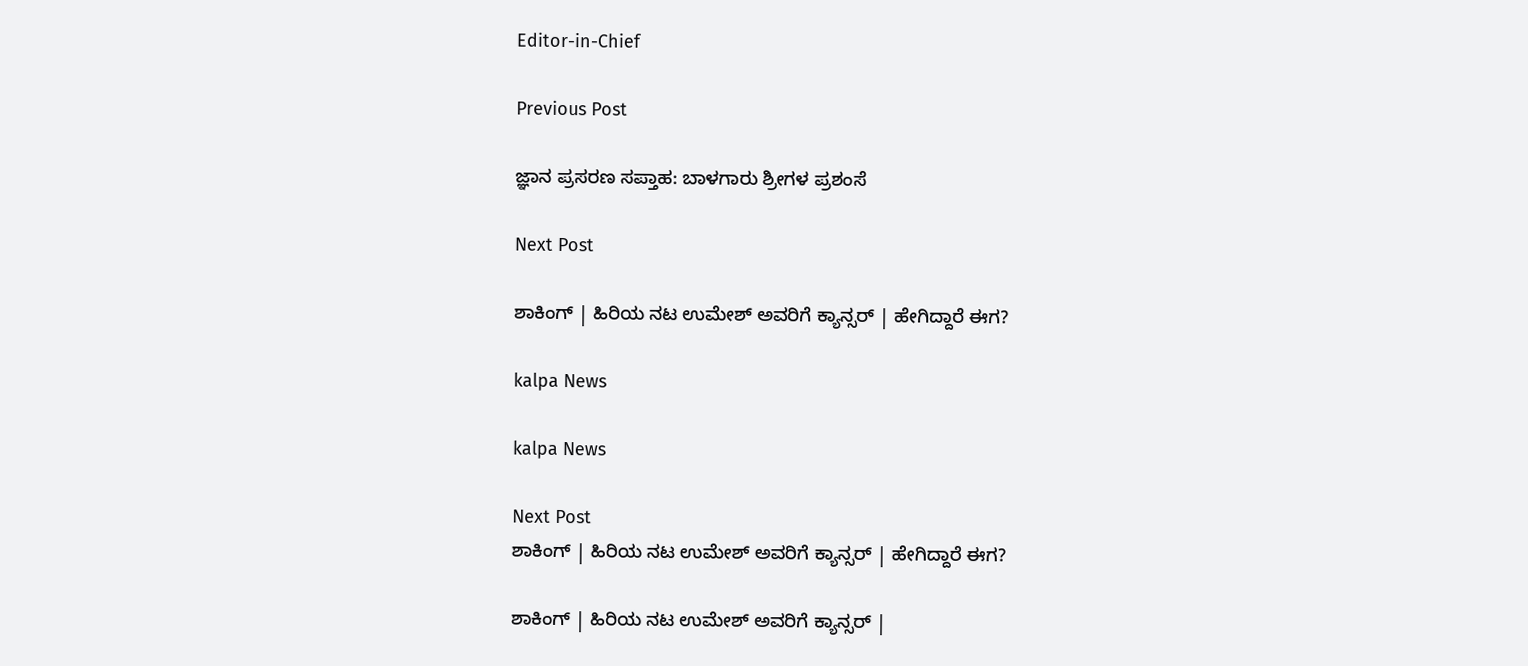Editor-in-Chief

Previous Post

ಜ್ಞಾನ ಪ್ರಸರಣ ಸಪ್ತಾಹ: ಬಾಳಗಾರು ಶ್ರೀಗಳ ಪ್ರಶಂಸೆ

Next Post

ಶಾಕಿಂಗ್ | ಹಿರಿಯ ನಟ ಉಮೇಶ್ ಅವರಿಗೆ ಕ್ಯಾನ್ಸರ್ | ಹೇಗಿದ್ದಾರೆ ಈಗ?

kalpa News

kalpa News

Next Post
ಶಾಕಿಂಗ್ | ಹಿರಿಯ ನಟ ಉಮೇಶ್ ಅವರಿಗೆ ಕ್ಯಾನ್ಸರ್ | ಹೇಗಿದ್ದಾರೆ ಈಗ?

ಶಾಕಿಂಗ್ | ಹಿರಿಯ ನಟ ಉಮೇಶ್ ಅವರಿಗೆ ಕ್ಯಾನ್ಸರ್ |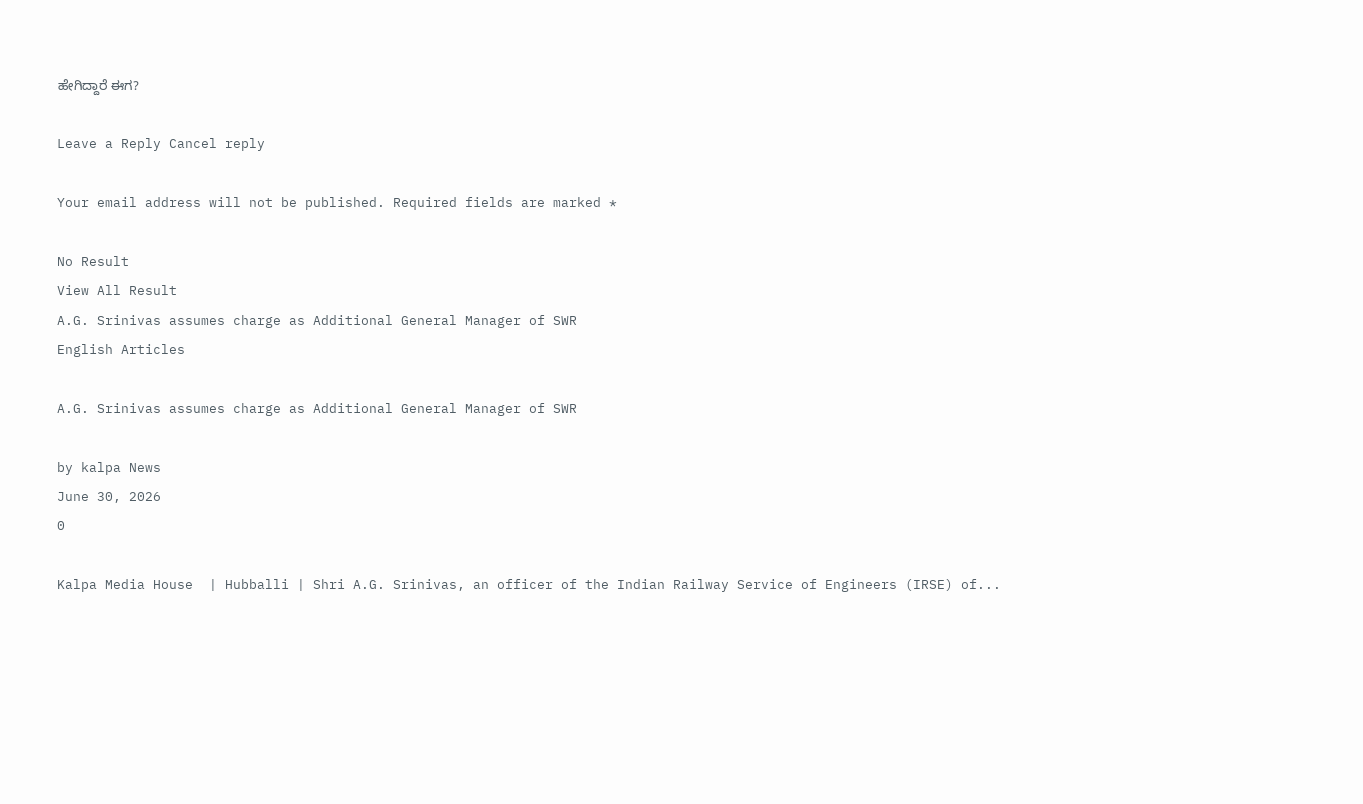ಹೇಗಿದ್ದಾರೆ ಈಗ?

Leave a Reply Cancel reply

Your email address will not be published. Required fields are marked *

No Result
View All Result
A.G. Srinivas assumes charge as Additional General Manager of SWR
English Articles

A.G. Srinivas assumes charge as Additional General Manager of SWR

by kalpa News
June 30, 2026
0

Kalpa Media House  | Hubballi | Shri A.G. Srinivas, an officer of the Indian Railway Service of Engineers (IRSE) of...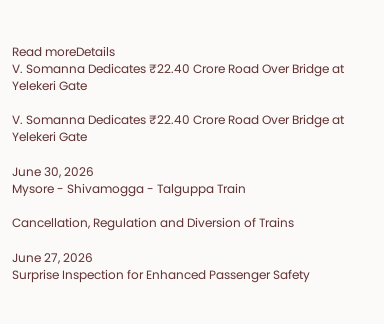Read moreDetails
V. Somanna Dedicates ₹22.40 Crore Road Over Bridge at Yelekeri Gate

V. Somanna Dedicates ₹22.40 Crore Road Over Bridge at Yelekeri Gate

June 30, 2026
Mysore - Shivamogga - Talguppa Train

Cancellation, Regulation and Diversion of Trains

June 27, 2026
Surprise Inspection for Enhanced Passenger Safety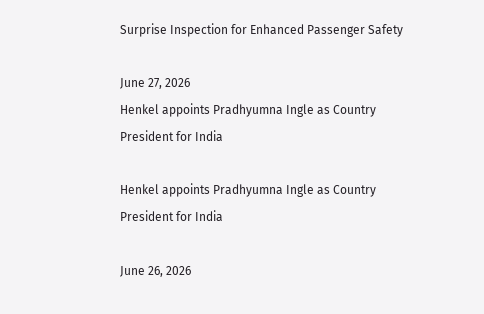Surprise Inspection for Enhanced Passenger Safety

June 27, 2026
Henkel appoints Pradhyumna Ingle as Country President for India

Henkel appoints Pradhyumna Ingle as Country President for India

June 26, 2026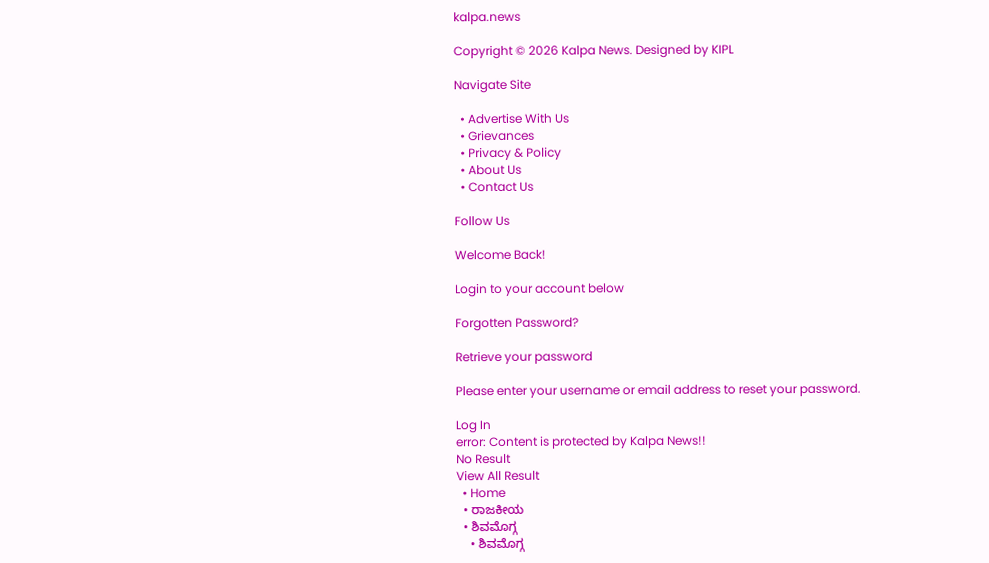kalpa.news

Copyright © 2026 Kalpa News. Designed by KIPL

Navigate Site

  • Advertise With Us
  • Grievances
  • Privacy & Policy
  • About Us
  • Contact Us

Follow Us

Welcome Back!

Login to your account below

Forgotten Password?

Retrieve your password

Please enter your username or email address to reset your password.

Log In
error: Content is protected by Kalpa News!!
No Result
View All Result
  • Home
  • ರಾಜಕೀಯ
  • ಶಿವಮೊಗ್ಗ
    • ಶಿವಮೊಗ್ಗ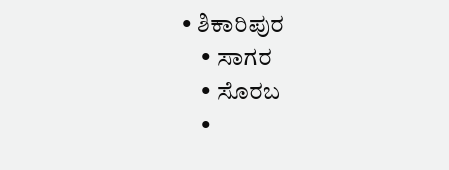• ಶಿಕಾರಿಪುರ
    • ಸಾಗರ
    • ಸೊರಬ
    •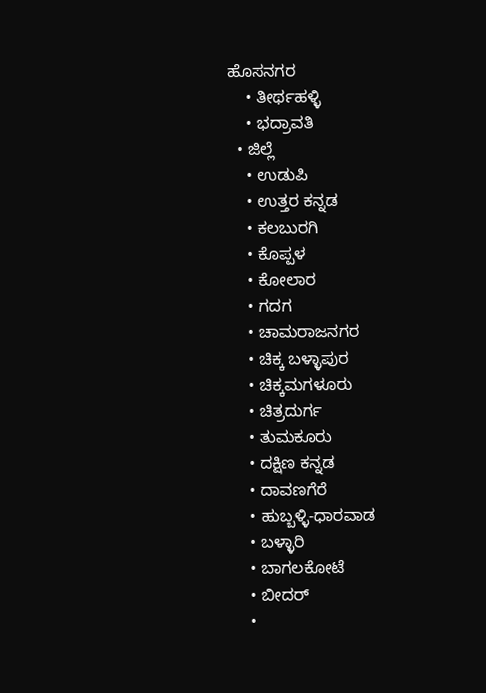ಹೊಸನಗರ
    • ತೀರ್ಥಹಳ್ಳಿ
    • ಭದ್ರಾವತಿ
  • ಜಿಲ್ಲೆ
    • ಉಡುಪಿ
    • ಉತ್ತರ ಕನ್ನಡ
    • ಕಲಬುರಗಿ
    • ಕೊಪ್ಪಳ
    • ಕೋಲಾರ
    • ಗದಗ
    • ಚಾಮರಾಜನಗರ
    • ಚಿಕ್ಕ ಬಳ್ಳಾಪುರ
    • ಚಿಕ್ಕಮಗಳೂರು
    • ಚಿತ್ರದುರ್ಗ
    • ತುಮಕೂರು
    • ದಕ್ಷಿಣ ಕನ್ನಡ
    • ದಾವಣಗೆರೆ
    • ಹುಬ್ಬಳ್ಳಿ-ಧಾರವಾಡ
    • ಬಳ್ಳಾರಿ
    • ಬಾಗಲಕೋಟೆ
    • ಬೀದರ್
    •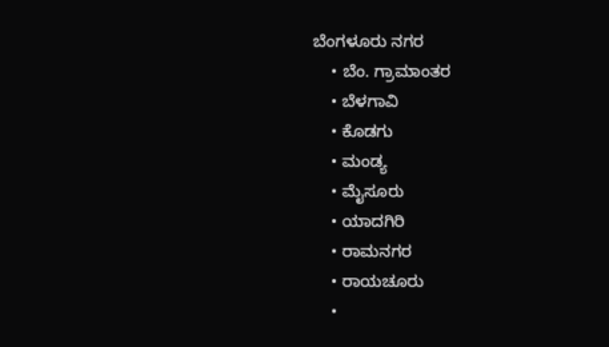ಬೆಂಗಳೂರು ನಗರ
    • ಬೆಂ. ಗ್ರಾಮಾಂತರ
    • ಬೆಳಗಾವಿ
    • ಕೊಡಗು
    • ಮಂಡ್ಯ
    • ಮೈಸೂರು
    • ಯಾದಗಿರಿ
    • ರಾಮನಗರ
    • ರಾಯಚೂರು
    •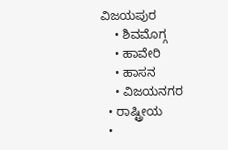ವಿಜಯಪುರ
    • ಶಿವಮೊಗ್ಗ
    • ಹಾವೇರಿ
    • ಹಾಸನ
    • ವಿಜಯನಗರ
  • ರಾಷ್ಟ್ರೀಯ
  •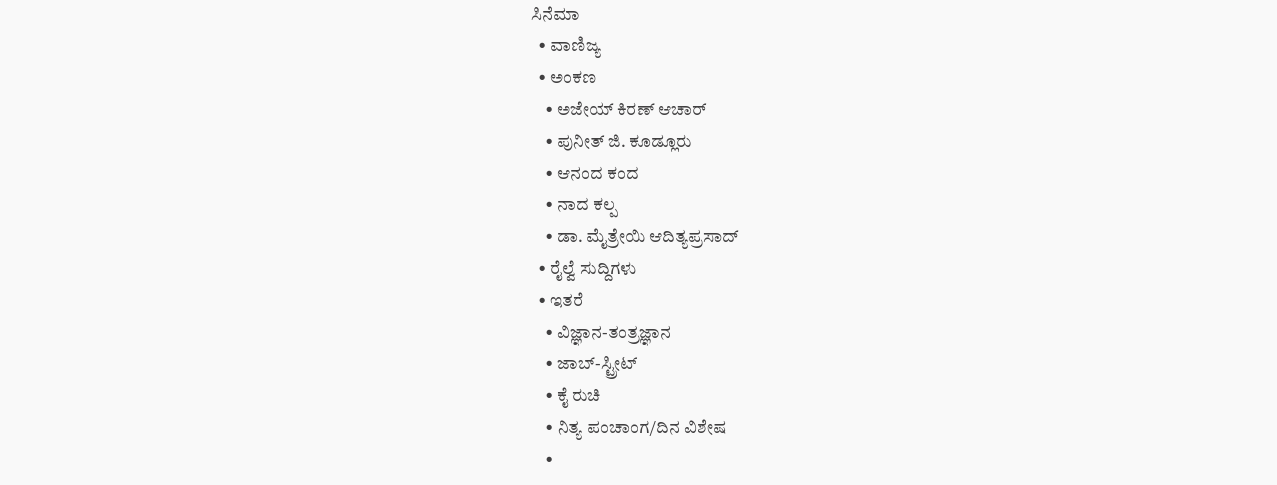ಸಿನೆಮಾ
  • ವಾಣಿಜ್ಯ
  • ಅಂಕಣ
    • ಅಜೇಯ್ ಕಿರಣ್ ಆಚಾರ್
    • ಪುನೀತ್ ಜಿ. ಕೂಡ್ಲೂರು
    • ಆನಂದ ಕಂದ
    • ನಾದ ಕಲ್ಪ
    • ಡಾ. ಮೈತ್ರೇಯಿ ಆದಿತ್ಯಪ್ರಸಾದ್
  • ರೈಲ್ವೆ ಸುದ್ದಿಗಳು
  • ಇತರೆ
    • ವಿಜ್ಞಾನ-ತಂತ್ರಜ್ಞಾನ
    • ಜಾಬ್-ಸ್ಟ್ರೀಟ್
    • ಕೈ ರುಚಿ
    • ನಿತ್ಯ ಪಂಚಾಂಗ/ದಿನ ವಿಶೇಷ
    •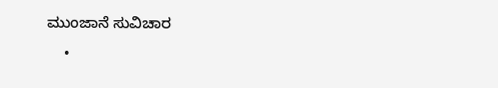ಮುಂಜಾನೆ ಸುವಿಚಾರ
    •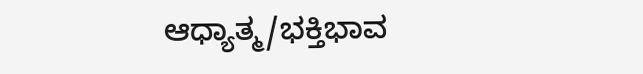ಆಧ್ಯಾತ್ಮ/ಭಕ್ತಿಭಾವ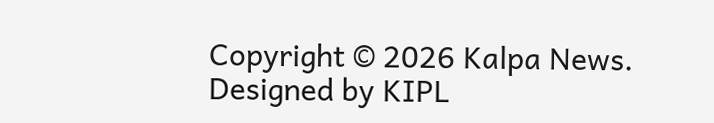Copyright © 2026 Kalpa News. Designed by KIPL